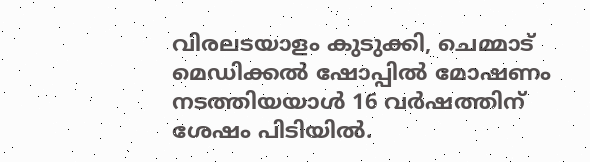വിരലടയാളം കുടുക്കി, ചെമ്മാട് മെഡിക്കല്‍ ഷോപ്പില്‍ മോഷണം നടത്തിയയാള്‍ 16 വര്‍ഷത്തിന് ശേഷം പിടിയില്‍.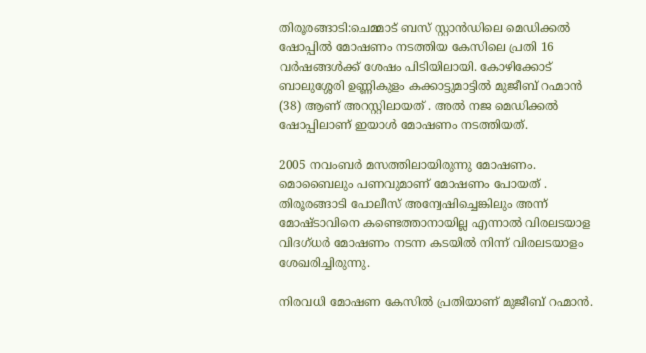തിരൂരങ്ങാടി:ചെമ്മാട് ബസ് സ്റ്റാന്‍ഡിലെ മെഡിക്കല്‍ ഷോപ്പില്‍ മോഷണം നടത്തിയ കേസിലെ പ്രതി 16 വര്‍ഷങ്ങള്‍ക്ക് ശേഷം പിടിയിലായി. കോഴിക്കോട് ബാലുശ്ശേരി ഉണ്ണികുളം കക്കാട്ടുമാട്ടില്‍ മുജീബ് റഹ്മാന്‍
(38) ആണ് അറസ്റ്റിലായത് . അല്‍ നജ മെഡിക്കല്‍ ഷോപ്പിലാണ് ഇയാള്‍ മോഷണം നടത്തിയത്.

2005 നവംബര്‍ മസത്തിലായിരുന്നു മോഷണം. മൊബൈലും പണവുമാണ് മോഷണം പോയത് . തിരൂരങ്ങാടി പോലീസ് അന്വേഷിച്ചെങ്കിലും അന്ന് മോഷ്ടാവിനെ കണ്ടെത്താനായില്ല എന്നാല്‍ വിരലടയാള വിദഗ്ധര്‍ മോഷണം നടന്ന കടയില്‍ നിന്ന് വിരലടയാളം ശേഖരിച്ചിരുന്നു.

നിരവധി മോഷണ കേസില്‍ പ്രതിയാണ് മുജീബ് റഹ്മാന്‍.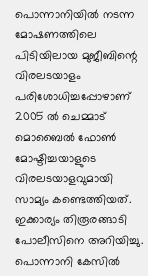പൊന്നാനിയില്‍ നടന്ന മോഷണത്തിലെ പിടിയിലായ മുജീബിന്റെ വിരലടയാളം പരിശോധിച്ചപ്പോഴാണ് 2005 ല്‍ ചെമ്മാട് മൊബൈല്‍ ഫോണ്‍ മോഷ്ടിച്ചയാളുടെ വിരലടയാളവുമായി സാമ്യം കണ്ടെത്തിയത്. ഇക്കാര്യം തിരൂരങ്ങാടി പോലീസിനെ അറിയിച്ചു. പൊന്നാനി കേസില്‍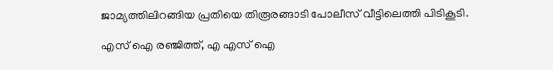ജാമ്യത്തിലിറങ്ങിയ പ്രതിയെ തിരൂരങ്ങാടി പോലീസ് വീട്ടിലെത്തി പിടികൂടി.

എസ് ഐ രഞ്ജിത്ത്, എ എസ് ഐ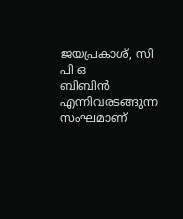ജയപ്രകാശ്, സി പി ഒ
ബിബിന്‍ എന്നിവരടങ്ങുന്ന സംഘമാണ്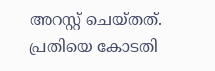അറസ്റ്റ് ചെയ്തത്. പ്രതിയെ കോടതി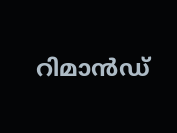റിമാന്‍ഡ്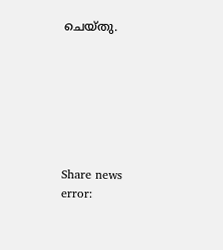ചെയ്തു.







Share news
error: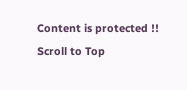Content is protected !!
Scroll to Top